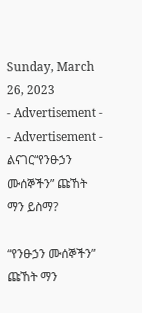Sunday, March 26, 2023
- Advertisement -
- Advertisement -
ልናገር“የንፁኃን ሙሰኞችን” ጩኸት ማን ይስማ?

“የንፁኃን ሙሰኞችን” ጩኸት ማን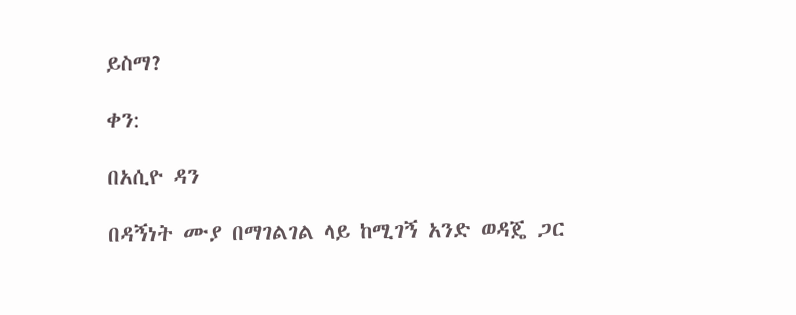ይስማ?

ቀን:

በአሲዮ ዳን

በዳኝነት ሙያ በማገልገል ላይ ከሚገኝ አንድ ወዳጄ ጋር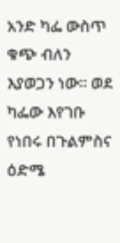አንድ ካፌ ውስጥ ቁጭ ብለን እያወጋን ነው። ወደ ካፌው እየገቡ የነበሩ በጉልምስና ዕድሜ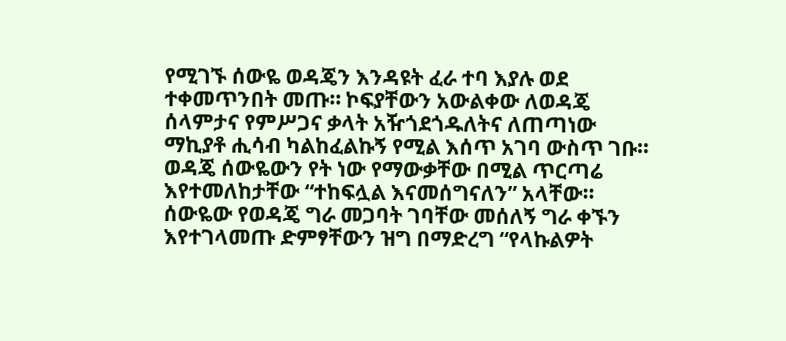የሚገኙ ሰውዬ ወዳጄን እንዳዩት ፈራ ተባ እያሉ ወደ ተቀመጥንበት መጡ። ኮፍያቸውን አውልቀው ለወዳጄ ሰላምታና የምሥጋና ቃላት አዥጎደጎዱለትና ለጠጣነው ማኪያቶ ሒሳብ ካልከፈልኩኝ የሚል እሰጥ አገባ ውስጥ ገቡ። ወዳጄ ሰውዬውን የት ነው የማውቃቸው በሚል ጥርጣሬ እየተመለከታቸው “ተከፍሏል እናመሰግናለን” አላቸው። ሰውዬው የወዳጄ ግራ መጋባት ገባቸው መሰለኝ ግራ ቀኙን እየተገላመጡ ድምፃቸውን ዝግ በማድረግ “የላኩልዎት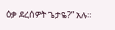ዕቃ ደረሰዎት ጌታዬ?” አሉ።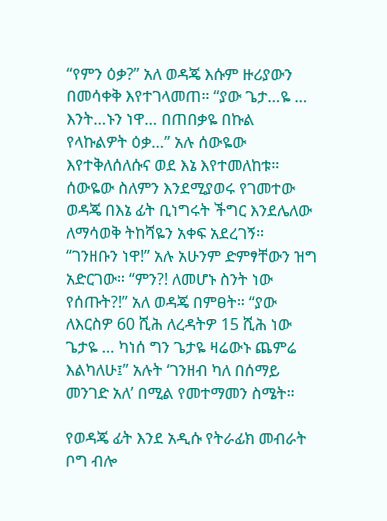“የምን ዕቃ?” አለ ወዳጄ እሱም ዙሪያውን በመሳቀቅ እየተገላመጠ። “ያው ጌታ…ዬ … እንት…ኑን ነዋ… በጠበቃዬ በኩል የላኩልዎት ዕቃ…” አሉ ሰውዬው እየተቅለሰለሱና ወደ እኔ እየተመለከቱ። ሰውዬው ስለምን እንደሚያወሩ የገመተው ወዳጄ በእኔ ፊት ቢነግሩት ችግር እንደሌለው ለማሳወቅ ትከሻዬን አቀፍ አደረገኝ። “ገንዘቡን ነዋ!’’ አሉ አሁንም ድምፃቸውን ዝግ አድርገው። “ምን?! ለመሆኑ ስንት ነው የሰጡት?!” አለ ወዳጄ በምፀት። “ያው ለእርስዎ 60 ሺሕ ለረዳትዎ 15 ሺሕ ነው ጌታዬ … ካነሰ ግን ጌታዬ ዛሬውኑ ጨምሬ እልካለሁ፤” አሉት ‘ገንዘብ ካለ በሰማይ መንገድ አለ’ በሚል የመተማመን ስሜት።

የወዳጄ ፊት እንደ አዲሱ የትራፊክ መብራት ቦግ ብሎ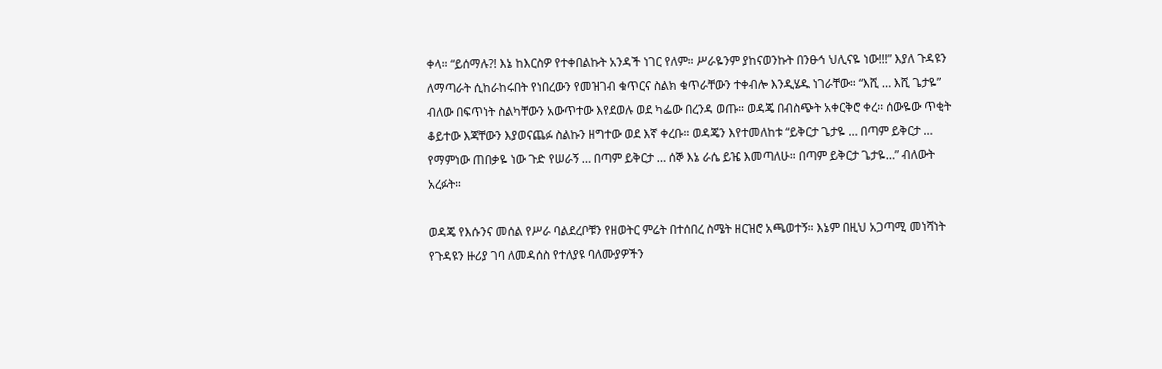ቀላ። “ይሰማሉ?! እኔ ከእርስዎ የተቀበልኩት አንዳች ነገር የለም። ሥራዬንም ያከናወንኩት በንፁኅ ህሊናዬ ነው!!!” እያለ ጉዳዩን ለማጣራት ሲከራከሩበት የነበረውን የመዝገብ ቁጥርና ስልክ ቁጥራቸውን ተቀብሎ እንዲሄዱ ነገራቸው። “እሺ … እሺ ጌታዬ” ብለው በፍጥነት ስልካቸውን አውጥተው እየደወሉ ወደ ካፌው በረንዳ ወጡ። ወዳጄ በብስጭት አቀርቅሮ ቀረ፡፡ ሰውዬው ጥቂት ቆይተው እጃቸውን እያወናጨፉ ስልኩን ዘግተው ወደ እኛ ቀረቡ። ወዳጄን እየተመለከቱ “ይቅርታ ጌታዬ … በጣም ይቅርታ … የማምነው ጠበቃዬ ነው ጉድ የሠራኝ … በጣም ይቅርታ … ሰኞ እኔ ራሴ ይዤ እመጣለሁ። በጣም ይቅርታ ጌታዬ…” ብለውት አረፉት።

ወዳጄ የእሱንና መሰል የሥራ ባልደረቦቹን የዘወትር ምሬት በተሰበረ ስሜት ዘርዝሮ አጫወተኝ። እኔም በዚህ አጋጣሚ መነሻነት የጉዳዩን ዙሪያ ገባ ለመዳሰስ የተለያዩ ባለሙያዎችን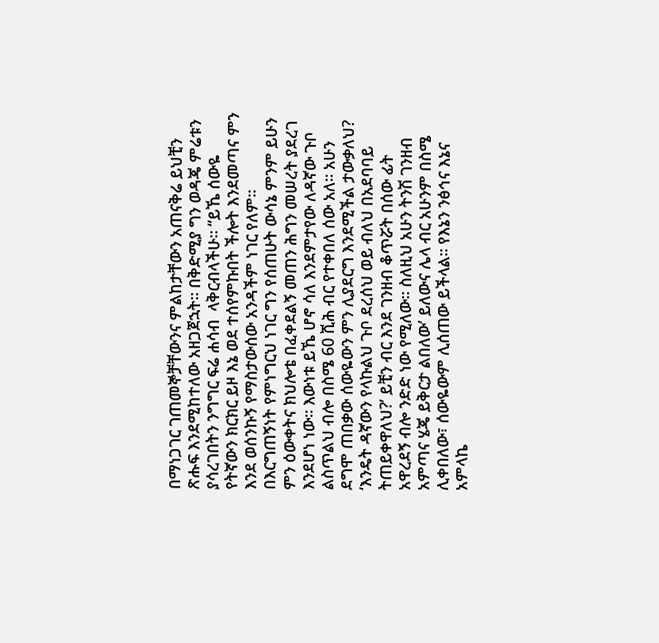በማነጋገር ገጠመኞቻቸውንና ምልከታቸውን አጠናቅሬ ይህቺን ጽሑፍ እንደሚከተለው አዘጋጀኋት። በቅድሚያ ግን ወዳጄ ምሬቱን ያሳረገበትን ንግግር ፍሬ ሐሳብ  ላቅርብላችሁ። “ይኼ ሰውዬ የትኛውን ክርክር ይዞ እኔ ወደ ተሰየምኩበት ችሎት እንደመጣና ምን እንደ ወሰንኩኝ የማስታውሰው አንዳችም ነገር የለም። በእርግጠኝነት የምነግርህ ነገር ግን የሰጠሁት ውሳኔ ምንም ይሁን ምን ዕውቀትና ክህሎቴ በፈቀደልኝ መጠን ሕግን መሠረት ያደረገ እንደሆነ ነው። እውነቱ ይኼ ሆኖ ሳለ እንደምታየው ለዳኛው ጉቦ ልስጥልህ ብሎ በስሜ 60 ሺሕ ብር የተቀበለ ሰው አለ። አሁን ደግሞ ጠበቃው ሰውዬውን ምን ሊያደርግ እንደሚችል ታውቃለህ? ‘እንዴት ዳኛውን የላኩልህ ጉቦ ደረሰህ ወይ ብለህ በአደባባይ ትጠይቀዋለህ?’ ይቺን ብር እንደ ገንዘብ ቆጥሯት በሰው ፊት አዋረደኝ ብሎ ንድድ ነው የሚለው። ስለዚህ አሁን ትንሽ ገንዘብ አምጣና ሄጄ ይቅርታ ልበለው’ ይለውና ሌላ ብር አሁንም በስሜ ሊቀበለው፣ ሰውዬውም ሊሰጠው ይችላል። የእኔን ንፅኅና እኔና አምላኬ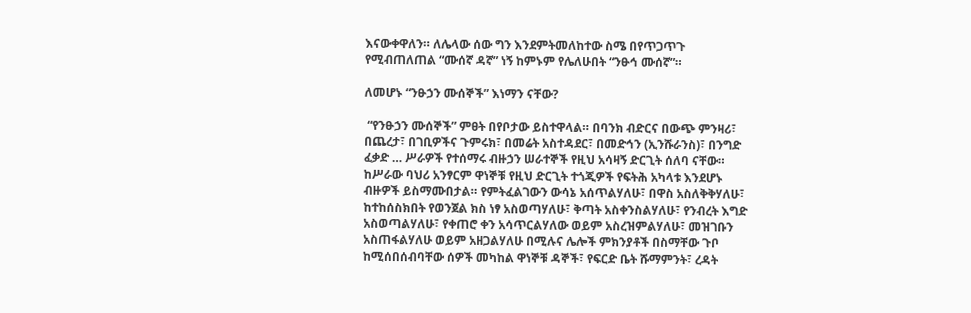እናውቀዋለን። ለሌላው ሰው ግን እንደምትመለከተው ስሜ በየጥጋጥጉ የሚብጠለጠል “ሙሰኛ ዳኛ” ነኝ ከምኑም የሌለሁበት “ንፁኅ ሙሰኛ”።

ለመሆኑ “ንፁኃን ሙሰኞች” እነማን ናቸው?

 “የንፁኃን ሙሰኞች” ምፀት በየቦታው ይስተዋላል። በባንክ ብድርና በውጭ ምንዛሪ፣ በጨረታ፣ በገቢዎችና ጉምሩክ፣ በመሬት አስተዳደር፣ በመድኅን (ኢንሹራንስ)፣ በንግድ ፈቃድ … ሥራዎች የተሰማሩ ብዙኃን ሠራተኞች የዚህ አሳዛኝ ድርጊት ሰለባ ናቸው። ከሥራው ባህሪ አንፃርም ዋነኞቹ የዚህ ድርጊት ተጎጂዎች የፍትሕ አካላቱ እንደሆኑ ብዙዎች ይስማሙበታል። የምትፈልገውን ውሳኔ አሰጥልሃለሁ፣ በዋስ አስለቅቅሃለሁ፣ ከተከሰስክበት የወንጀል ክስ ነፃ አስወጣሃለሁ፣ ቅጣት አስቀንስልሃለሁ፣ የንብረት እግድ አስወጣልሃለሁ፣ የቀጠሮ ቀን አሳጥርልሃለው ወይም አስረዝምልሃለሁ፣ መዝገቡን አስጠፋልሃለሁ ወይም አዘጋልሃለሁ በሚሉና ሌሎች ምክንያቶች በስማቸው ጉቦ ከሚሰበሰብባቸው ሰዎች መካከል ዋነኞቹ ዳኞች፣ የፍርድ ቤት ሹማምንት፣ ረዳት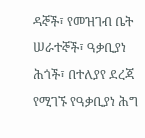ዳኞች፣ የመዝገብ ቤት ሠራተኞች፣ ዓቃቢያነ ሕጎች፣ በተለያየ ደረጃ የሚገኙ የዓቃቢያነ ሕግ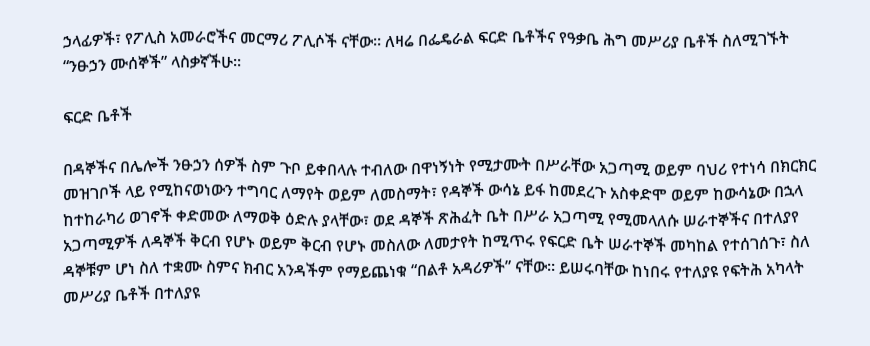ኃላፊዎች፣ የፖሊስ አመራሮችና መርማሪ ፖሊሶች ናቸው። ለዛሬ በፌዴራል ፍርድ ቤቶችና የዓቃቤ ሕግ መሥሪያ ቤቶች ስለሚገኙት “ንፁኃን ሙሰኞች” ላስቃኛችሁ፡፡

ፍርድ ቤቶች

በዳኞችና በሌሎች ንፁኃን ሰዎች ስም ጉቦ ይቀበላሉ ተብለው በዋነኝነት የሚታሙት በሥራቸው አጋጣሚ ወይም ባህሪ የተነሳ በክርክር መዝገቦች ላይ የሚከናወነውን ተግባር ለማየት ወይም ለመስማት፣ የዳኞች ውሳኔ ይፋ ከመደረጉ አስቀድሞ ወይም ከውሳኔው በኋላ ከተከራካሪ ወገኖች ቀድመው ለማወቅ ዕድሉ ያላቸው፣ ወደ ዳኞች ጽሕፈት ቤት በሥራ አጋጣሚ የሚመላለሱ ሠራተኞችና በተለያየ አጋጣሚዎች ለዳኞች ቅርብ የሆኑ ወይም ቅርብ የሆኑ መስለው ለመታየት ከሚጥሩ የፍርድ ቤት ሠራተኞች መካከል የተሰገሰጉ፣ ስለ ዳኞቹም ሆነ ስለ ተቋሙ ስምና ክብር አንዳችም የማይጨነቁ “በልቶ አዳሪዎች” ናቸው። ይሠሩባቸው ከነበሩ የተለያዩ የፍትሕ አካላት መሥሪያ ቤቶች በተለያዩ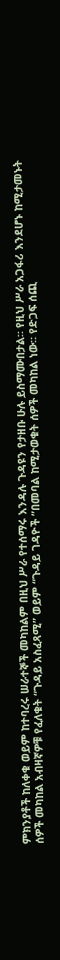ምክንያቶች ከለቀቁ ወይም ከተባረሩ ሠራተኞች መካከልም በዚህ ሥራ የተሰማሩ እንዳሉ ጉዳዩን የታዘቡ ሁሉ ይስማሙበታል። የዚህ ሥራ አጋፋሪ እንደሆኑ ከሚታመኑት ሰዎች መካከል አብዛኛዎቹ የፈለቁት “ጉዳይ አስፈጻሚ” ወይም “ጉዳይ ገዳዮች ”በመባል ከሚታወቁት ሰዎች መካከል ነው። የድጋፍ ሰጪ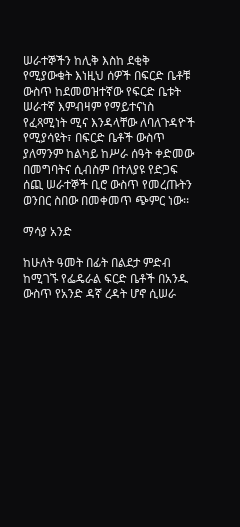ሠራተኞችን ከሊቅ እስከ ደቂቅ የሚያውቁት እነዚህ ሰዎች በፍርድ ቤቶቹ ውስጥ ከደመወዝተኛው የፍርድ ቤቱት ሠራተኛ እምብዛም የማይተናነስ የፈጻሚነት ሚና እንዳላቸው ለባለጉዳዮች የሚያሳዩት፣ በፍርድ ቤቶች ውስጥ ያለማንም ከልካይ ከሥራ ሰዓት ቀድመው በመግባትና ሲብስም በተለያዩ የድጋፍ ሰጪ ሠራተኞች ቢሮ ውስጥ የመረጡትን ወንበር ስበው በመቀመጥ ጭምር ነው፡፡

ማሳያ አንድ

ከሁለት ዓመት በፊት በልደታ ምድብ ከሚገኙ የፌዴራል ፍርድ ቤቶች በአንዱ ውስጥ የአንድ ዳኛ ረዳት ሆኖ ሲሠራ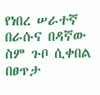የነበረ ሠራተኛ በራሱና በዳኛው ስም ጉቦ ሲቀበል በፀጥታ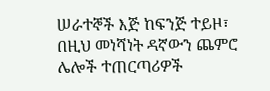ሠራተኞች እጅ ከፍንጅ ተይዞ፣ በዚህ መነሻነት ዳኛውን ጨምሮ ሌሎች ተጠርጣሪዎች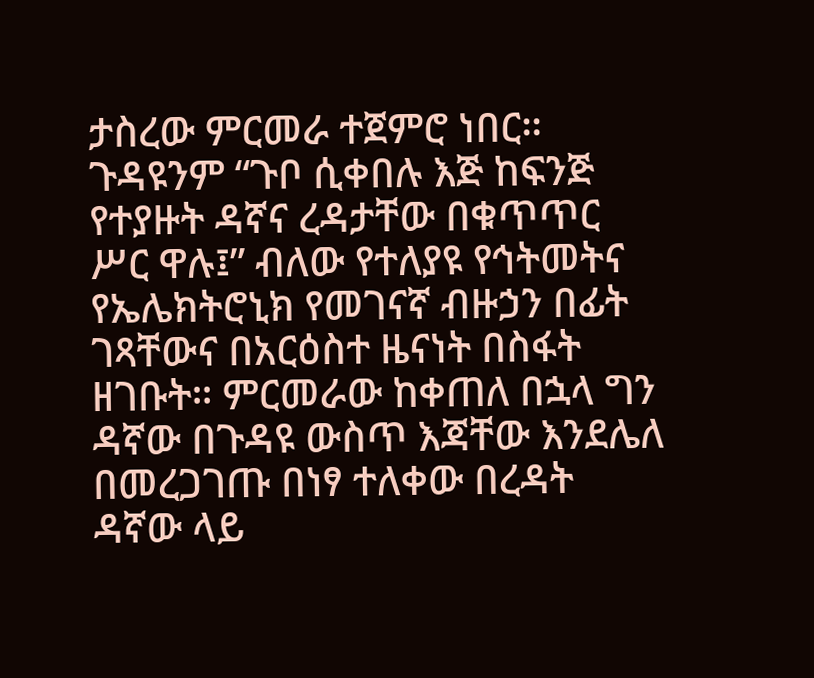ታስረው ምርመራ ተጀምሮ ነበር። ጉዳዩንም “ጉቦ ሲቀበሉ እጅ ከፍንጅ የተያዙት ዳኛና ረዳታቸው በቁጥጥር ሥር ዋሉ፤” ብለው የተለያዩ የኅትመትና የኤሌክትሮኒክ የመገናኛ ብዙኃን በፊት ገጻቸውና በአርዕስተ ዜናነት በስፋት ዘገቡት። ምርመራው ከቀጠለ በኋላ ግን ዳኛው በጉዳዩ ውስጥ እጃቸው እንደሌለ በመረጋገጡ በነፃ ተለቀው በረዳት ዳኛው ላይ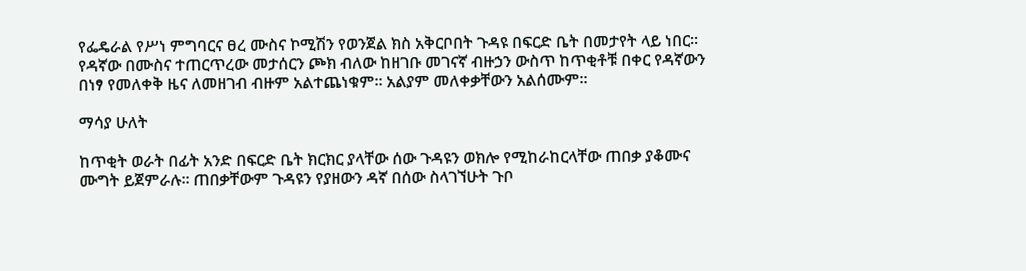የፌዴራል የሥነ ምግባርና ፀረ ሙስና ኮሚሽን የወንጀል ክስ አቅርቦበት ጉዳዩ በፍርድ ቤት በመታየት ላይ ነበር። የዳኛው በሙስና ተጠርጥረው መታሰርን ጮክ ብለው ከዘገቡ መገናኛ ብዙኃን ውስጥ ከጥቂቶቹ በቀር የዳኛውን በነፃ የመለቀቅ ዜና ለመዘገብ ብዙም አልተጨነቁም። አልያም መለቀቃቸውን አልሰሙም።

ማሳያ ሁለት

ከጥቂት ወራት በፊት አንድ በፍርድ ቤት ክርክር ያላቸው ሰው ጉዳዩን ወክሎ የሚከራከርላቸው ጠበቃ ያቆሙና ሙግት ይጀምራሉ። ጠበቃቸውም ጉዳዩን የያዘውን ዳኛ በሰው ስላገኘሁት ጉቦ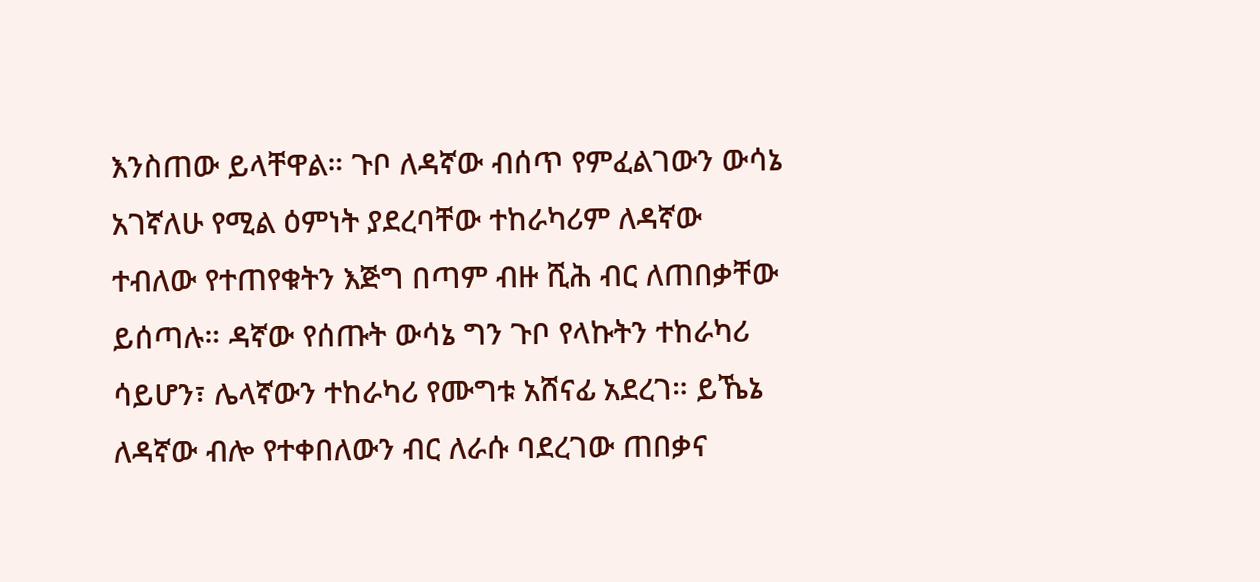እንስጠው ይላቸዋል። ጉቦ ለዳኛው ብሰጥ የምፈልገውን ውሳኔ አገኛለሁ የሚል ዕምነት ያደረባቸው ተከራካሪም ለዳኛው ተብለው የተጠየቁትን እጅግ በጣም ብዙ ሺሕ ብር ለጠበቃቸው ይሰጣሉ። ዳኛው የሰጡት ውሳኔ ግን ጉቦ የላኩትን ተከራካሪ ሳይሆን፣ ሌላኛውን ተከራካሪ የሙግቱ አሸናፊ አደረገ። ይኼኔ ለዳኛው ብሎ የተቀበለውን ብር ለራሱ ባደረገው ጠበቃና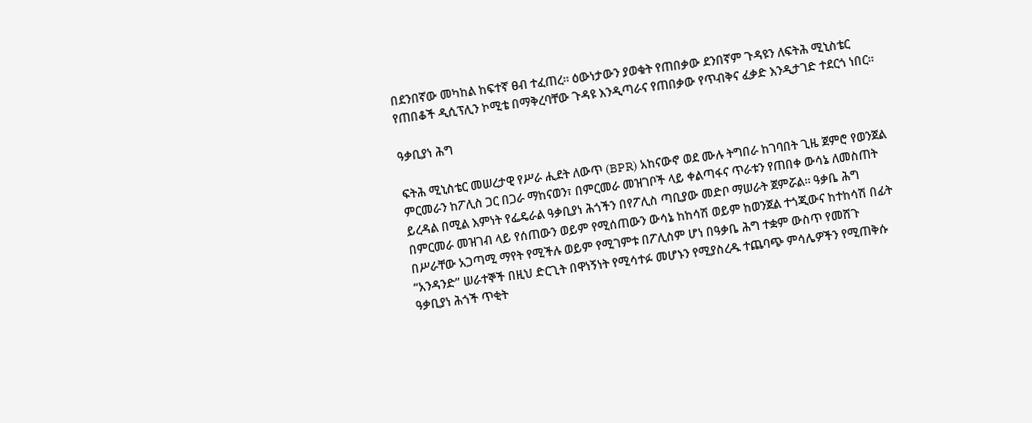በደንበኛው መካከል ከፍተኛ ፀብ ተፈጠረ። ዕውነታውን ያወቁት የጠበቃው ደንበኛም ጉዳዩን ለፍትሕ ሚኒስቴር የጠበቆች ዲሲፕሊን ኮሚቴ በማቅረባቸው ጉዳዩ እንዲጣራና የጠበቃው የጥብቅና ፈቃድ እንዲታገድ ተደርጎ ነበር።

ዓቃቢያነ ሕግ

ፍትሕ ሚኒስቴር መሠረታዊ የሥራ ሒደት ለውጥ (BPR) አከናውኖ ወደ ሙሉ ትግበራ ከገባበት ጊዜ ጀምሮ የወንጀል ምርመራን ከፖሊስ ጋር በጋራ ማከናወን፣ በምርመራ መዝገቦች ላይ ቀልጣፋና ጥራቱን የጠበቀ ውሳኔ ለመስጠት ይረዳል በሚል እምነት የፌዴራል ዓቃቢያነ ሕጎችን በየፖሊስ ጣቢያው መድቦ ማሠራት ጀምሯል። ዓቃቤ ሕግ በምርመራ መዝገብ ላይ የሰጠውን ወይም የሚሰጠውን ውሳኔ ከከሳሽ ወይም ከወንጀል ተጎጂውና ከተከሳሽ በፊት በሥራቸው አጋጣሚ ማየት የሚችሉ ወይም የሚገምቱ በፖሊስም ሆነ በዓቃቤ ሕግ ተቋም ውስጥ የመሸጉ “አንዳንድ” ሠራተኞች በዚህ ድርጊት በዋነኝነት የሚሳተፉ መሆኑን የሚያስረዱ ተጨባጭ ምሳሌዎችን የሚጠቅሱ ዓቃቢያነ ሕጎች ጥቂት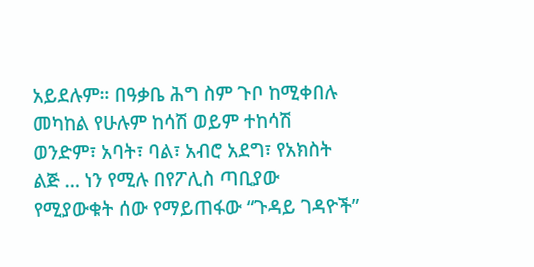አይደሉም። በዓቃቤ ሕግ ስም ጉቦ ከሚቀበሉ መካከል የሁሉም ከሳሽ ወይም ተከሳሽ ወንድም፣ አባት፣ ባል፣ አብሮ አደግ፣ የአክስት ልጅ … ነን የሚሉ በየፖሊስ ጣቢያው የሚያውቁት ሰው የማይጠፋው “ጉዳይ ገዳዮች”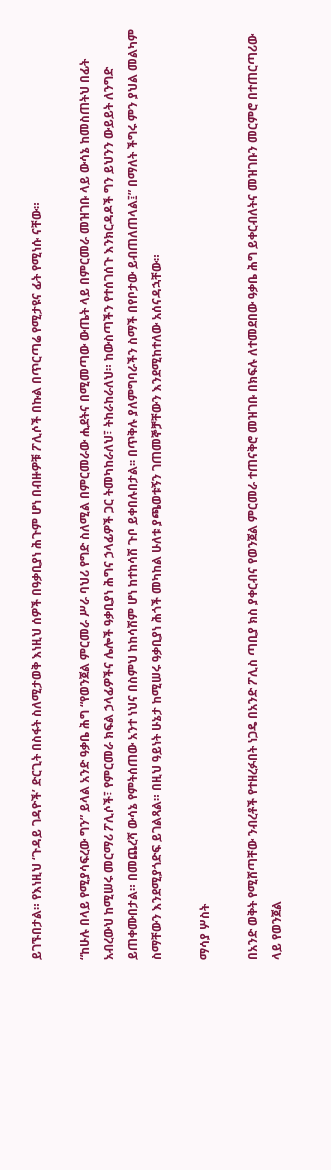ይገኙበታል። የእነዚህ ‘ጉዳይ ገዳዮች’ ድርጊት በስፋት ስለሚታወቅ እነዚህ ሰዎች በዓቃቢያነ ሕጉም ሆነ በብዙዎቹ ፖሊሶች በኩል በጥርጣሬ የሚታዩና ፊት የሚነሱ ናቸው።

“ከሁሉ በላይ የሚያሳፍረው ግን” ይላል አንድ ዓቃቤ ሕግ “የወንጀል ምርመራ ሥራ ባህሪ የግድ ስለሚል በምርመራው ሒደትና በሚመጣው ውጤት ላይ በምርመራ መዝገቡ ላይ ውሳኔ ከመስጠትህ በፊት አብረውህ ከሚሠሩ መርማሪ ፖሊሶች፣ የምርመራ ክፍል ኃላፊዎችና ሌሎች ዓቃቢያነ ሕግና ኃላፊዎች ጋር ትመካከራለህ፣ ትከራከራለህ። ከውስጣችን የተሰገሰጉ እንክርዳዶች ግን ይህንን ውይይት ለንግድ ይጠቀሙበታል። በመጨረሻ ውሳኔ የምትሰጠው አንተ ነህና በስምህ ከከሳሽም ሆነ ከተከሳሽ ጉቦ ይቀበሉበታል፡፡ በጥቅሉ ያለምግባራችን ስማች በየቦታው ይብጠለጠላል፤” በማለት ችግሩ ምን ያህል መልካም ስማቸውን እንደሚያጎድፍ ይገልጻል። በዚህ ዓይነት ሁኔታ ከሚሠሩ ዓቃቢያነ ሕጎች መካከል ሁለቱ ያጫወቱኝን ገጠመኞቻቸውን እንደሚከተለው አሰናዳኋቸው።

ማሳያ ሦስት

በአንድ ወቅት የሚሸጣቸው ንብረቶች የተዘረፉበት ነጋዴ በአንድ ፖሊስ ጣቢያ ክስ ያቀርብና የወንጀል ምርመራ ተጠናቅሮ መዝገቡ በክፍሉ ለተመደበው ዓቃቤ ሕግ ይቀርብለትና መዝገቡን መርምሮ በተጠርጣሪው ላይ የወንጀል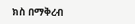ክስ በማቅረብ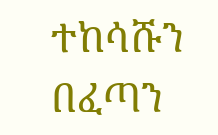ተከሳሹን በፈጣን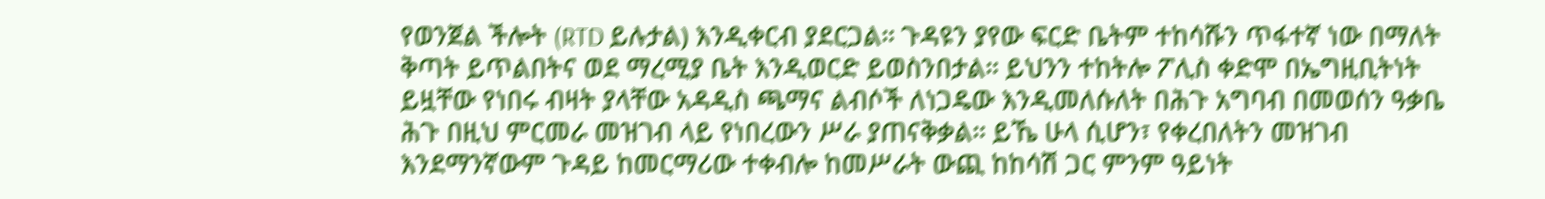የወንጀል ችሎት (RTD ይሉታል) እንዲቀርብ ያደርጋል። ጉዳዩን ያየው ፍርድ ቤትም ተከሳሹን ጥፋተኛ ነው በማለት ቅጣት ይጥልበትና ወደ ማረሚያ ቤት እንዲወርድ ይወስንበታል። ይህንን ተከትሎ ፖሊስ ቀድሞ በኤግዚቢትነት ይዟቸው የነበሩ ብዛት ያላቸው አዳዲስ ጫማና ልብሶች ለነጋዴው እንዲመለሱለት በሕጉ አግባብ በመወሰን ዓቃቤ ሕጉ በዚህ ምርመራ መዝገብ ላይ የነበረውን ሥራ ያጠናቅቃል። ይኼ ሁላ ሲሆን፣ የቀረበለትን መዝገብ እንደማንኛውም ጉዳይ ከመርማሪው ተቀብሎ ከመሥራት ውጪ ከከሳሽ ጋር ምንም ዓይነት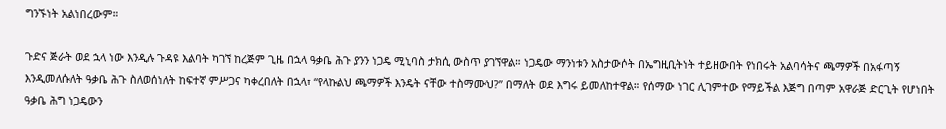ግንኙነት አልነበረውም።

ጉድና ጅራት ወደ ኋላ ነው እንዲሉ ጉዳዩ እልባት ካገኘ ከረጅም ጊዜ በኋላ ዓቃቤ ሕጉ ያንን ነጋዴ ሚኒባስ ታክሲ ውስጥ ያገኘዋል። ነጋዴው ማንነቱን አስታውሶት በኤግዚቢትነት ተይዘውበት የነበሩት አልባሳትና ጫማዎች በአፋጣኝ እንዲመለሱለት ዓቃቤ ሕጉ ስለወሰነለት ከፍተኛ ምሥጋና ካቀረበለት በኋላ፣ “የላኩልህ ጫማዎች እንዴት ናቸው ተስማሙህ?” በማለት ወደ እግሩ ይመለከተዋል። የሰማው ነገር ሊገምተው የማይችል እጅግ በጣም አዋራጅ ድርጊት የሆነበት ዓቃቤ ሕግ ነጋዴውን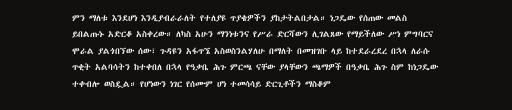ምን ማለቱ እንደሆነ እንዲያብራራለት የተለያዩ ጥያቄዎችን ያከታትልበታል። ነጋዴው የሰጠው መልስ ይበልጡኑ አድርቆ አስቀረው። ለካስ አሁን ማንነቱንና የሥራ ድርሻውን ሊገልጸው የማይችለው ሥነ ምግባርና ሞራል ያልጎበኘው ሰው፣ ጉዳዩን አፋጥኜ አስወስንልሃለሁ በማለት በመዝገቡ ላይ ከተደራረደረ በኋላ ለራሱ ጥቂት አልባሳትን ከተቀበለ በኋላ የዓቃቤ ሕጉ ምርጫ ናቸው ያላቸውን ጫማዎች በዓቃቤ ሕጉ ስም ከነጋዴው ተቀብሎ ወስዷል። የሆነውን ነገር የሰሙም ሆነ ተመሳሳይ ድርጊቶችን ማስቆም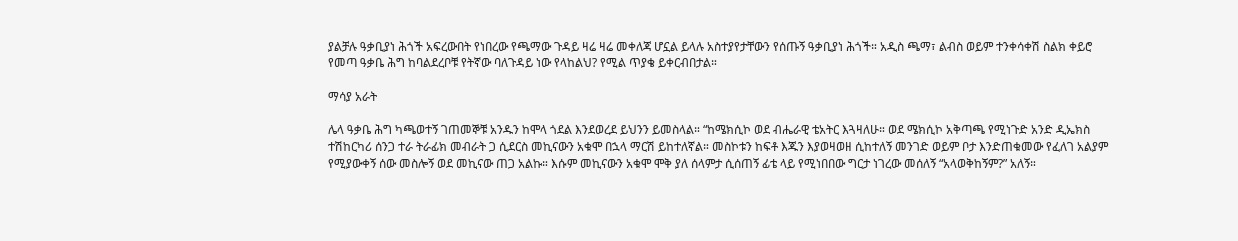ያልቻሉ ዓቃቢያነ ሕጎች አፍረውበት የነበረው የጫማው ጉዳይ ዛሬ ዛሬ መቀለጃ ሆኗል ይላሉ አስተያየታቸውን የሰጡኝ ዓቃቢያነ ሕጎች። አዲስ ጫማ፣ ልብስ ወይም ተንቀሳቀሽ ስልክ ቀይሮ የመጣ ዓቃቤ ሕግ ከባልደረቦቹ የትኛው ባለጉዳይ ነው የላከልህ? የሚል ጥያቄ ይቀርብበታል።

ማሳያ አራት

ሌላ ዓቃቤ ሕግ ካጫወተኝ ገጠመኞቹ አንዱን ከሞላ ጎደል እንደወረደ ይህንን ይመስላል። “ከሜክሲኮ ወደ ብሔራዊ ቴአትር እጓዛለሁ። ወደ ሜክሲኮ አቅጣጫ የሚነጉድ አንድ ዲኤክስ ተሽከርካሪ ሰንጋ ተራ ትራፊክ መብራት ጋ ሲደርስ መኪናውን አቁሞ በኋላ ማርሽ ይከተለኛል። መስኮቱን ከፍቶ እጁን እያወዛወዘ ሲከተለኝ መንገድ ወይም ቦታ እንድጠቁመው የፈለገ አልያም የሚያውቀኝ ሰው መስሎኝ ወደ መኪናው ጠጋ አልኩ። እሱም መኪናውን አቁሞ ሞቅ ያለ ሰላምታ ሲሰጠኝ ፊቴ ላይ የሚነበበው ግርታ ነገረው መሰለኝ “አላወቅከኝም?” አለኝ።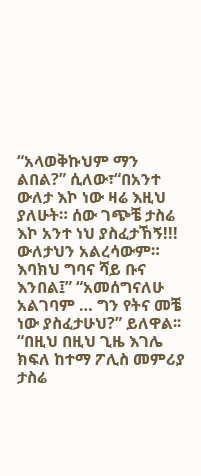“አላወቅኩህም ማን ልበል?” ሲለው፣“በአንተ ውለታ እኮ ነው ዛሬ እዚህ ያለሁት። ሰው ገጭቼ ታስሬ እኮ አንተ ነህ ያስፈታኸኝ!!! ውለታህን አልረሳውም። እባክህ ግባና ሻይ ቡና እንበል፤” “አመሰግናለሁ አልገባም … ግን የትና መቼ ነው ያስፈታሁህ?” ይለዋል፡፡ “በዚህ በዚህ ጊዜ እገሌ ክፍለ ከተማ ፖሊስ መምሪያ ታስሬ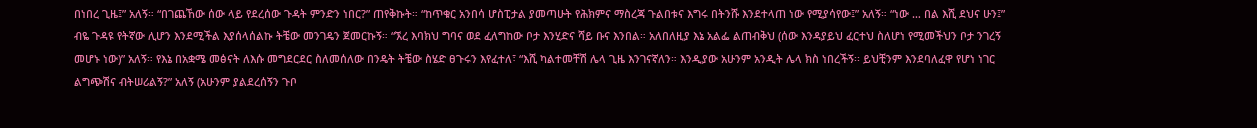በነበረ ጊዜ፤” አለኝ። “በገጨኸው ሰው ላይ የደረሰው ጉዳት ምንድን ነበር?” ጠየቅኩት። “ከጥቁር አንበሳ ሆስፒታል ያመጣሁት የሕክምና ማስረጃ ጉልበቱና እግሩ በትንሹ እንደተላጠ ነው የሚያሳየው፤” አለኝ። “ነው … በል እሺ ደህና ሁን፤” ብዬ ጉዳዩ የትኛው ሊሆን እንደሚችል እያሰላሰልኩ ትቼው መንገዴን ጀመርኩኝ። “ኧረ እባክህ ግባና ወደ ፈለግከው ቦታ እንሂድና ሻይ ቡና እንበል። አለበለዚያ እኔ አልፌ ልጠብቅህ (ሰው እንዳያይህ ፈርተህ ስለሆነ የሚመችህን ቦታ ንገረኝ መሆኑ ነው)” አለኝ። የእኔ በአቋሜ መፅናት ለእሱ መግደርደር ስለመሰለው በንዴት ትቼው ስሄድ ፀጉሩን እየፈተለ፣ “እሺ ካልተመቸሽ ሌላ ጊዜ እንገናኛለን። እንዲያው አሁንም አንዲት ሌላ ክስ ነበረችኝ፡፡ ይህቺንም እንደባለፈዋ የሆነ ነገር ልግጭሽና ብትሠሪልኝ?” አለኝ (አሁንም ያልደረሰኝን ጉቦ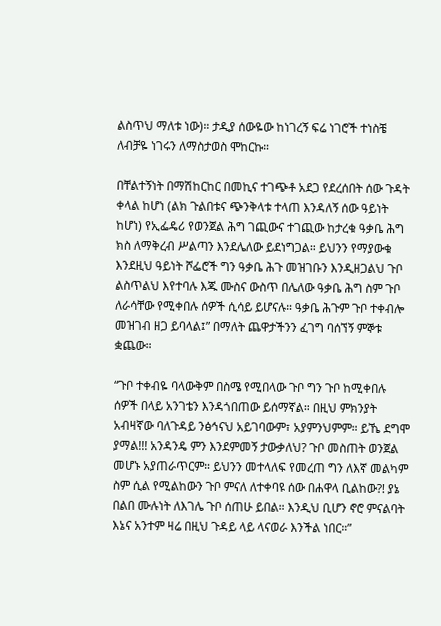ልስጥህ ማለቱ ነው)። ታዲያ ሰውዬው ከነገረኝ ፍሬ ነገሮች ተነስቼ ለብቻዬ ነገሩን ለማስታወስ ሞከርኩ።

በቸልተኝነት በማሽከርከር በመኪና ተገጭቶ አደጋ የደረሰበት ሰው ጉዳት ቀላል ከሆነ (ልክ ጉልበቱና ጭንቅላቱ ተላጠ እንዳለኝ ሰው ዓይነት ከሆነ) የኢፌዴሪ የወንጀል ሕግ ገጪውና ተገጪው ከታረቁ ዓቃቤ ሕግ ክስ ለማቅረብ ሥልጣን እንደሌለው ይደነግጋል። ይህንን የማያውቁ እንደዚህ ዓይነት ሾፌሮች ግን ዓቃቤ ሕጉ መዝገቡን እንዲዘጋልህ ጉቦ ልስጥልህ እየተባሉ እጁ ሙስና ውስጥ በሌለው ዓቃቤ ሕግ ስም ጉቦ ለራሳቸው የሚቀበሉ ሰዎች ሲሳይ ይሆናሉ። ዓቃቤ ሕጉም ጉቦ ተቀብሎ መዝገብ ዘጋ ይባላል፤” በማለት ጨዋታችንን ፈገግ ባሰኘኝ ምኞቱ ቋጨው።

“ጉቦ ተቀብዬ ባላውቅም በስሜ የሚበላው ጉቦ ግን ጉቦ ከሚቀበሉ ሰዎች በላይ አንገቴን እንዳጎበጠው ይሰማኛል። በዚህ ምክንያት አብዛኛው ባለጉዳይ ንፅኅናህ አይገባውም፣ አያምንህምም። ይኼ ደግሞ ያማል!!! አንዳንዴ ምን እንደምመኝ ታውቃለህ? ጉቦ መስጠት ወንጀል መሆኑ አያጠራጥርም። ይህንን መተላለፍ የመረጠ ግን ለእኛ መልካም ስም ሲል የሚልከውን ጉቦ ምናለ ለተቀባዩ ሰው በሐዋላ ቢልከው?! ያኔ በልበ ሙሉነት ለእገሌ ጉቦ ሰጠሁ ይበል። እንዲህ ቢሆን ኖሮ ምናልባት እኔና አንተም ዛሬ በዚህ ጉዳይ ላይ ላናወራ እንችል ነበር።”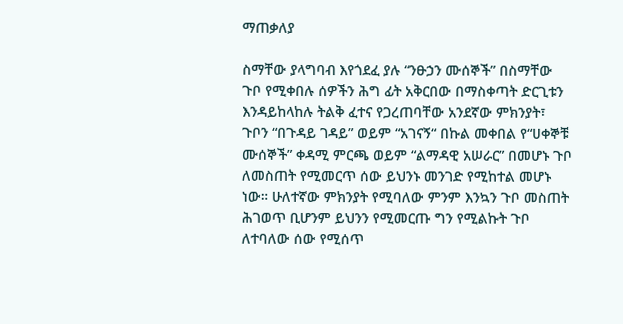ማጠቃለያ

ስማቸው ያላግባብ እየጎደፈ ያሉ “ንፁኃን ሙሰኞች” በስማቸው ጉቦ የሚቀበሉ ሰዎችን ሕግ ፊት አቅርበው በማስቀጣት ድርጊቱን እንዳይከላከሉ ትልቅ ፈተና የጋረጠባቸው አንደኛው ምክንያት፣ ጉቦን “በጉዳይ ገዳይ” ወይም “አገናኝ“ በኩል መቀበል የ“ሀቀኞቹ ሙሰኞች” ቀዳሚ ምርጫ ወይም “ልማዳዊ አሠራር” በመሆኑ ጉቦ ለመስጠት የሚመርጥ ሰው ይህንኑ መንገድ የሚከተል መሆኑ ነው። ሁለተኛው ምክንያት የሚባለው ምንም እንኳን ጉቦ መስጠት ሕገወጥ ቢሆንም ይህንን የሚመርጡ ግን የሚልኩት ጉቦ ለተባለው ሰው የሚሰጥ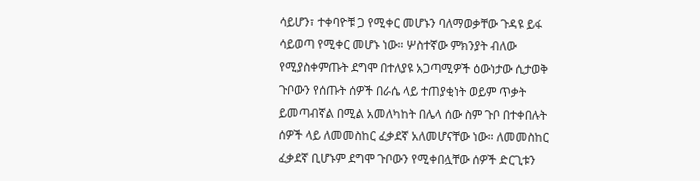ሳይሆን፣ ተቀባዮቹ ጋ የሚቀር መሆኑን ባለማወቃቸው ጉዳዩ ይፋ ሳይወጣ የሚቀር መሆኑ ነው። ሦስተኛው ምክንያት ብለው የሚያስቀምጡት ደግሞ በተለያዩ አጋጣሚዎች ዕውነታው ሲታወቅ ጉቦውን የሰጡት ሰዎች በራሴ ላይ ተጠያቂነት ወይም ጥቃት ይመጣብኛል በሚል አመለካከት በሌላ ሰው ስም ጉቦ በተቀበሉት ሰዎች ላይ ለመመስከር ፈቃደኛ አለመሆናቸው ነው። ለመመስከር ፈቃደኛ ቢሆኑም ደግሞ ጉቦውን የሚቀበሏቸው ሰዎች ድርጊቱን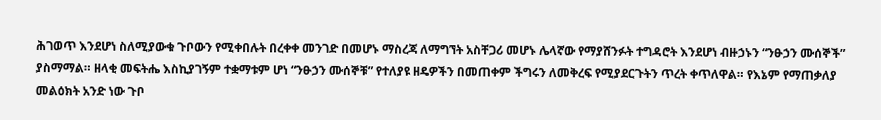ሕገወጥ እንደሆነ ስለሚያውቁ ጉቦውን የሚቀበሉት በረቀቀ መንገድ በመሆኑ ማስረጃ ለማግኘት አስቸጋሪ መሆኑ ሌላኛው የማያሸንፉት ተግዳሮት እንደሆነ ብዙኃኑን “ንፁኃን ሙሰኞች” ያስማማል። ዘላቂ መፍትሔ እስኪያገኝም ተቋማቱም ሆነ “ንፁኃን ሙሰኞቹ” የተለያዩ ዘዴዎችን በመጠቀም ችግሩን ለመቅረፍ የሚያደርጉትን ጥረት ቀጥለዋል። የእኔም የማጠቃለያ መልዕክት አንድ ነው ጉቦ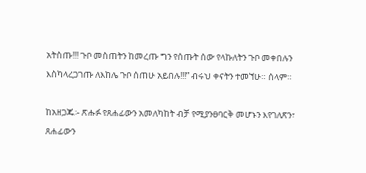አትስጡ!!! ጉቦ መስጠትን ከመረጡ ግን የሰጡት ሰው የላኩለትን ጉቦ መቀበሉን እስካላረጋገጡ ለእከሌ ጉቦ ሰጠሁ አይበሉ!!!” ብሩህ ቀናትን ተመኘሁ። ሰላም።

ከአዘጋጁ፡- ጽሑፉ የጸሐፊውን አመለካከት ብቻ የሚያንፀባርቅ መሆኑን እየገለጽን፣ ጸሐፊውን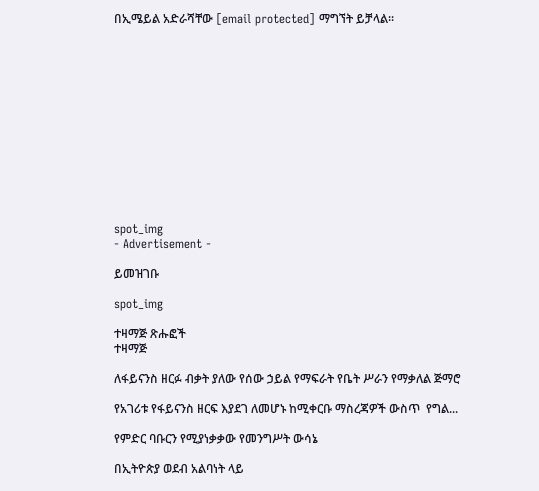በኢሜይል አድራሻቸው [email protected] ማግኘት ይቻላል፡፡













spot_img
- Advertisement -

ይመዝገቡ

spot_img

ተዛማጅ ጽሑፎች
ተዛማጅ

ለፋይናንስ ዘርፉ ብቃት ያለው የሰው ኃይል የማፍራት የቤት ሥራን የማቃለል ጅማሮ

የአገሪቱ የፋይናንስ ዘርፍ እያደገ ለመሆኑ ከሚቀርቡ ማስረጃዎች ውስጥ  የግል...

የምድር ባቡርን የሚያነቃቃው የመንግሥት ውሳኔ

በኢትዮጵያ ወደብ አልባነት ላይ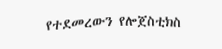የተደመረውን የሎጀስቲክስ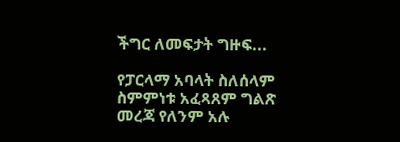ችግር ለመፍታት ግዙፍ...

የፓርላማ አባላት ስለሰላም ስምምነቱ አፈጻጸም ግልጽ መረጃ የለንም አሉ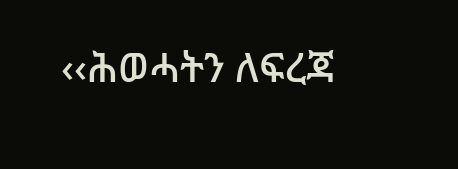‹‹ሕወሓትን ለፍረጃ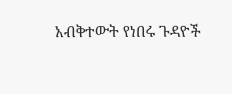አብቅተውት የነበሩ ጉዳዮች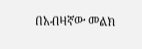በአብዛኛው መልክ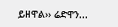ይዘዋል›› ሬድዋን...